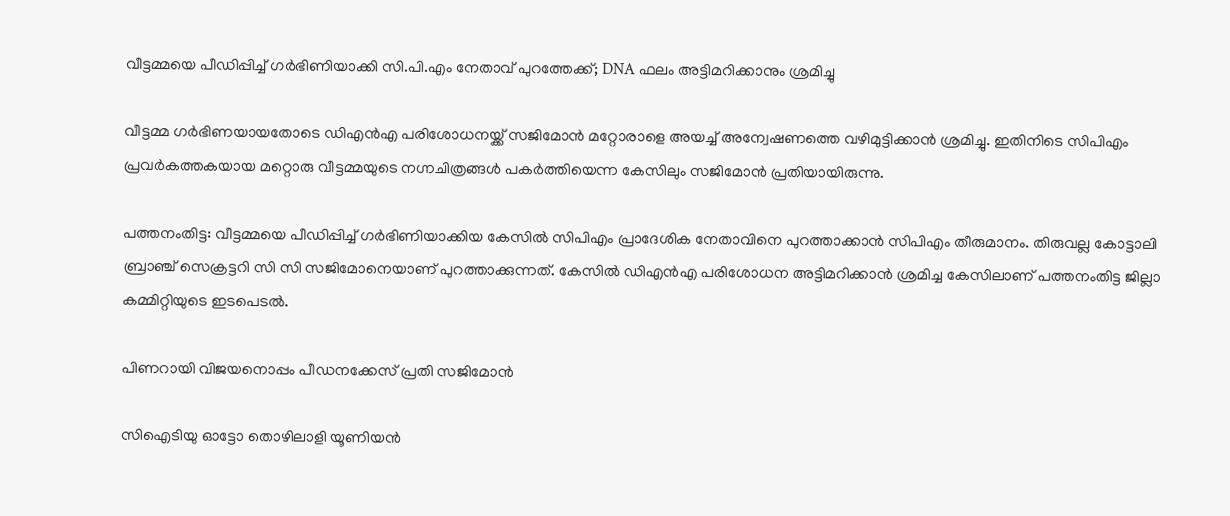വീട്ടമ്മയെ പീഡിപ്പിച്ച് ഗർഭിണിയാക്കി സി.പി.എം നേതാവ് പുറത്തേക്ക്; DNA ഫലം അട്ടിമറിക്കാനും ശ്രമിച്ചു

വീട്ടമ്മ ഗർഭിണയായതോടെ ഡിഎൻഎ പരിശോധനയ്ക്ക് സജിമോൻ മറ്റോരാളെ അയച്ച് അന്വേഷണത്തെ വഴിമുട്ടിക്കാൻ ശ്രമിച്ചു. ഇതിനിടെ സിപിഎം പ്രവർകത്തകയായ മറ്റൊരു വീട്ടമ്മയുടെ നഗ്നചിത്രങ്ങൾ പകർത്തിയെന്ന കേസിലും സജിമോൻ പ്രതിയായിരുന്നു.

പത്തനംതിട്ട: വീട്ടമ്മയെ പീഡിപ്പിച്ച് ഗർഭിണിയാക്കിയ കേസിൽ സിപിഎം പ്രാദേശിക നേതാവിനെ പുറത്താക്കാൻ സിപിഎം തീരുമാനം. തിരുവല്ല കോട്ടാലി ബ്രാഞ്ച് സെക്രട്ടറി സി സി സജിമോനെയാണ് പുറത്താക്കുന്നത്‌. കേസിൽ ഡിഎൻഎ പരിശോധന അട്ടിമറിക്കാൻ ശ്രമിച്ച കേസിലാണ് പത്തനംതിട്ട ജില്ലാ കമ്മിറ്റിയുടെ ഇടപെടൽ.

പിണറായി വിജയനൊപ്പം പീഡനക്കേസ് പ്രതി സജിമോൻ

സിഐടിയു ഓട്ടോ തൊഴിലാളി യൂണിയൻ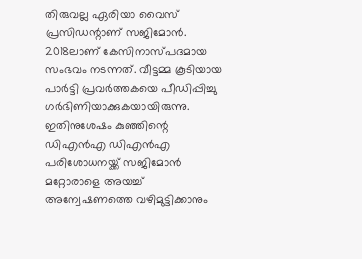തിരുവല്ല ഏരിയാ വൈസ് പ്രസിഡന്റാണ് സജിമോൻ. 2018ലാണ് കേസിനാസ്പദമായ സംഭവം നടന്നത്. വീട്ടമ്മ കൂടിയായ പാർട്ടി പ്രവർത്തകയെ പീഡിപ്പിച്ചു ഗർഭിണിയാക്കുകയായിരുന്നു. ഇതിനുശേഷം കുഞ്ഞിന്റെ ഡിഎൻഎ ഡിഎൻഎ പരിശോധനയ്ക്ക് സജിമോൻ മറ്റോരാളെ അയച്ച് അന്വേഷണത്തെ വഴിമുട്ടിക്കാനും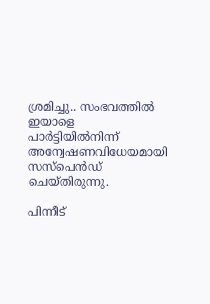ശ്രമിച്ചു.. സംഭവത്തിൽ ഇയാളെ പാർട്ടിയിൽനിന്ന് അന്വേഷണവിധേയമായി സസ്‌പെൻഡ് ചെയ്തിരുന്നു.

പിന്നീട്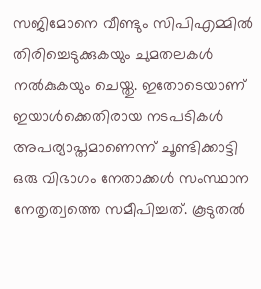സജിമോനെ വീണ്ടും സിപിഎമ്മിൽ തിരിച്ചെടുക്കുകയും ചുമതലകൾ നൽകുകയും ചെയ്തു. ഇതോടെയാണ് ഇയാൾക്കെതിരായ നടപടികൾ അപര്യാപ്തമാണെന്ന് ചൂണ്ടിക്കാട്ടി ഒരു വിഭാഗം നേതാക്കൾ സംസ്ഥാന നേതൃത്വത്തെ സമീപിച്ചത്. കൂടുതൽ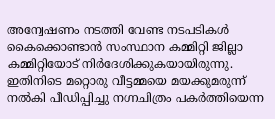അന്വേഷണം നടത്തി വേണ്ട നടപടികൾ കൈക്കൊണ്ടാൻ സംസ്ഥാന കമ്മിറ്റി ജില്ലാ കമ്മിറ്റിയോട് നിർദേശിക്കുകയായിരുന്നു. ഇതിനിടെ മറ്റൊരു വീട്ടമ്മയെ മയക്കുമരുന്ന് നൽകി പീഡിപ്പിച്ചു നഗ്നചിത്രം പകർത്തിയെന്ന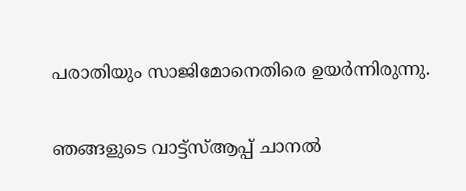പരാതിയും സാജിമോനെതിരെ ഉയർന്നിരുന്നു.

ഞങ്ങളുടെ വാട്ട്‌സ്ആപ്പ് ചാനൽ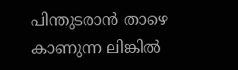പിന്തുടരാൻ താഴെ കാണുന്ന ലിങ്കിൽ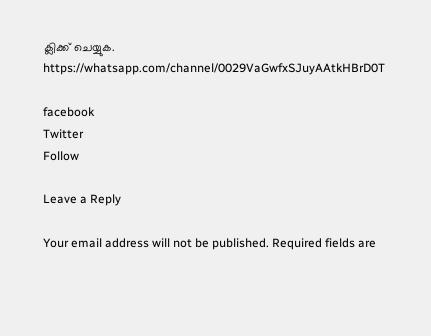ക്ലിക്ക് ചെയ്യുക. https://whatsapp.com/channel/0029VaGwfxSJuyAAtkHBrD0T

facebook
Twitter
Follow

Leave a Reply

Your email address will not be published. Required fields are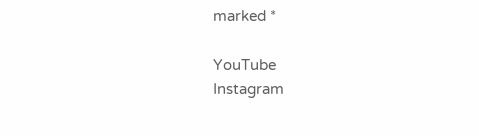marked *

YouTube
Instagram